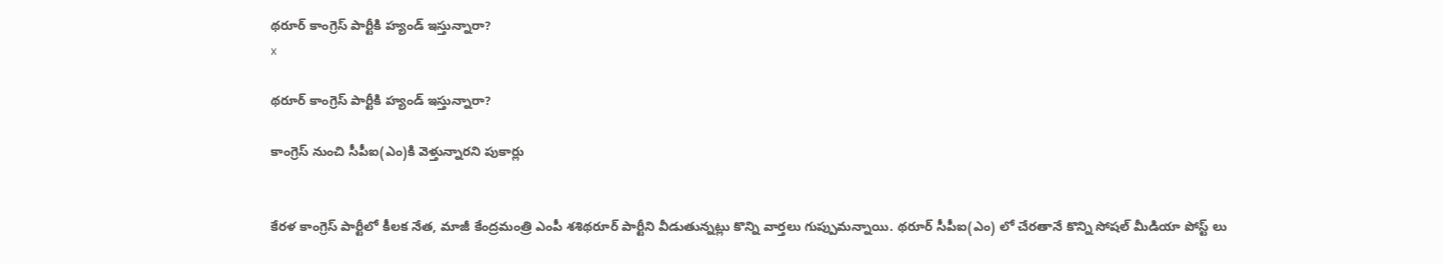థరూర్ కాంగ్రెస్ పార్టీకి హ్యండ్ ఇస్తున్నారా?
x

థరూర్ కాంగ్రెస్ పార్టీకి హ్యండ్ ఇస్తున్నారా?

కాంగ్రెస్ నుంచి సీపీఐ(ఎం)కి వెళ్తున్నారని పుకార్లు


కేరళ కాంగ్రెస్ పార్టీలో కీలక నేత, మాజీ కేంద్రమంత్రి ఎంపీ శశిథరూర్ పార్టీని వీడుతున్నట్లు కొన్ని వార్తలు గుప్పుమన్నాయి. థరూర్ సీపీఐ(ఎం) లో చేరతానే కొన్ని సోషల్ మీడియా పోస్ట్ లు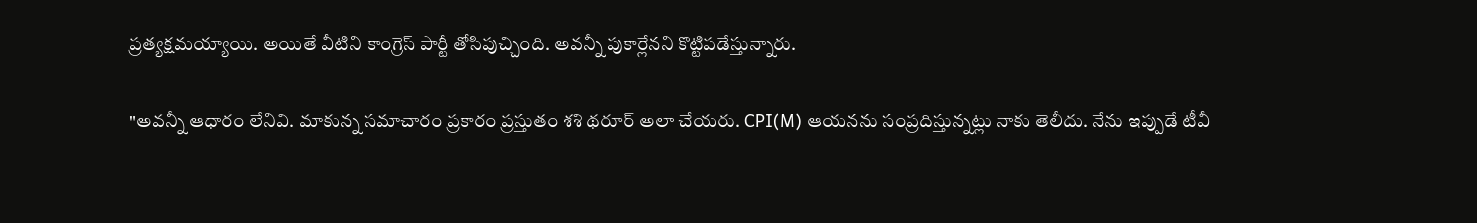ప్రత్యక్షమయ్యాయి. అయితే వీటిని కాంగ్రెస్ పార్టీ తోసిపుచ్చింది. అవన్నీ పుకార్లేనని కొట్టిపడేస్తున్నారు.

"అవన్నీ ఆధారం లేనివి. మాకున్న సమాచారం ప్రకారం ప్రస్తుతం శశి థరూర్ అలా చేయరు. CPI(M) ఆయనను సంప్రదిస్తున్నట్లు నాకు తెలీదు. నేను ఇప్పుడే టీవీ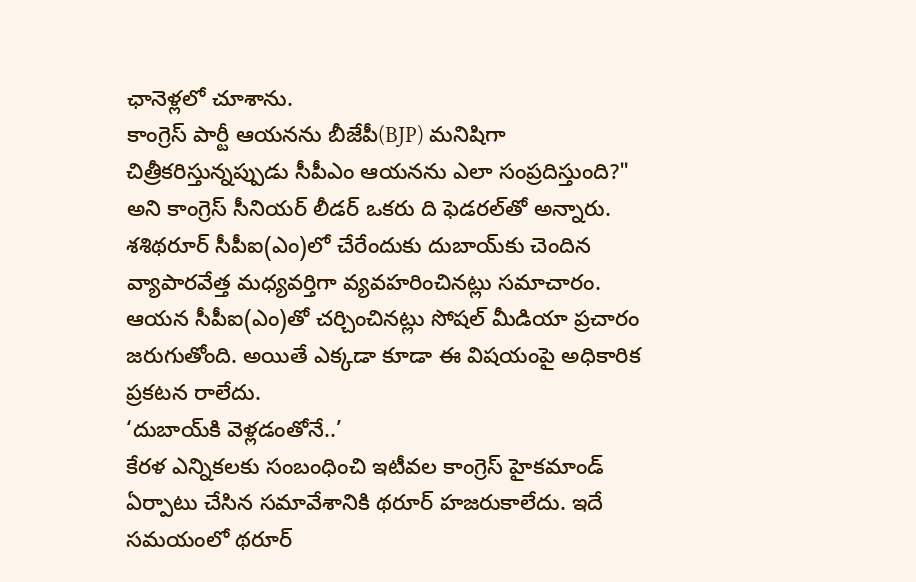ఛానెళ్లలో చూశాను.
కాంగ్రెస్‌ పార్టీ ఆయనను బీజేపీ(BJP) మనిషిగా చిత్రీకరిస్తున్నప్పుడు సీపీఎం ఆయనను ఎలా సంప్రదిస్తుంది?" అని కాంగ్రెస్ సీనియర్ లీడర్ ఒకరు ది ఫెడరల్‌తో అన్నారు. శశిథరూర్ సీపీఐ(ఎం)లో చేరేందుకు దుబాయ్‌కు చెందిన వ్యాపారవేత్త మధ్యవర్తిగా వ్యవహరించినట్లు సమాచారం.
ఆయన సీపీఐ(ఎం)తో చర్చించినట్లు సోషల్ మీడియా ప్రచారం జరుగుతోంది. అయితే ఎక్కడా కూడా ఈ విషయంపై అధికారిక ప్రకటన రాలేదు.
‘దుబాయ్‌కి వెళ్లడంతోనే..’
కేరళ ఎన్నికలకు సంబంధించి ఇటీవల కాంగ్రెస్ హైకమాండ్‌ ఏర్పాటు చేసిన సమావేశానికి థరూర్ హజరుకాలేదు. ఇదే సమయంలో థరూర్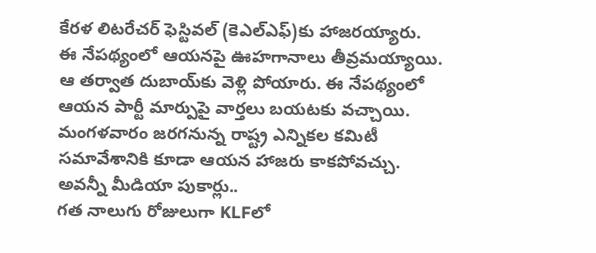కేరళ లిటరేచర్ ఫెస్టివల్ (కెఎల్‌ఎఫ్)కు హాజరయ్యారు.
ఈ నేపథ్యంలో ఆయనపై ఊహగానాలు తీవ్రమయ్యాయి. ఆ తర్వాత దుబాయ్‌కు వెళ్లి పోయారు. ఈ నేపథ్యంలో ఆయన పార్టీ మార్పుపై వార్తలు బయటకు వచ్చాయి. మంగళవారం జరగనున్న రాష్ట్ర ఎన్నికల కమిటీ సమావేశానికి కూడా ఆయన హాజరు కాకపోవచ్చు.
అవన్నీ మీడియా పుకార్లు..
గత నాలుగు రోజులుగా KLFలో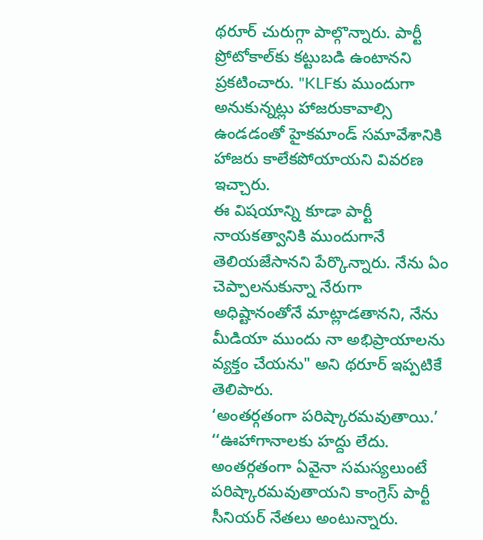థరూర్ చురుగ్గా పాల్గొన్నారు. పార్టీ ప్రోటోకాల్‌కు కట్టుబడి ఉంటానని ప్రకటించారు. "KLFకు ముందుగా అనుకున్నట్లు హాజరుకావాల్సి ఉండడంతో హైకమాండ్ సమావేశానికి హాజరు కాలేకపోయాయని వివరణ ఇచ్చారు.
ఈ విషయాన్ని కూడా పార్టీ నాయకత్వానికి ముందుగానే తెలియజేసానని పేర్కొన్నారు. నేను ఏం చెప్పాలనుకున్నా నేరుగా అధిష్టానంతోనే మాట్లాడతానని, నేను మీడియా ముందు నా అభిప్రాయాలను వ్యక్తం చేయను" అని థరూర్ ఇప్పటికే తెలిపారు.
‘అంతర్గతంగా పరిష్కారమవుతాయి.’
‘‘ఊహాగానాలకు హద్దు లేదు. అంతర్గతంగా ఏవైనా సమస్యలుంటే పరిష్కారమవుతాయని కాంగ్రెస్ పార్టీ సీనియర్ నేతలు అంటున్నారు.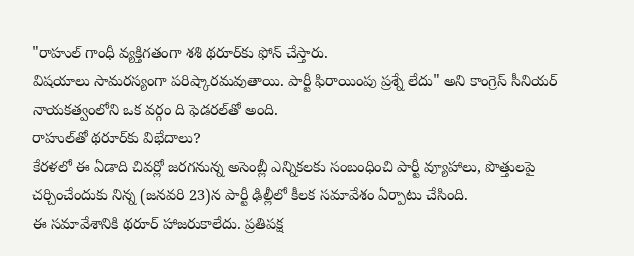"రాహుల్ గాంధీ వ్యక్తిగతంగా శశి థరూర్‌కు ఫోన్ చేస్తారు.
విషయాలు సామరస్యంగా పరిష్కారమవుతాయి. పార్టీ ఫిరాయింపు ప్రశ్నే లేదు" అని కాంగ్రెస్ సీనియర్ నాయకత్వంలోని ఒక వర్గం ది ఫెడరల్‌తో అంది.
రాహుల్‌తో థరూర్‌కు విభేదాలు?
కేరళలో ఈ ఏడాది చివర్లో జరగనున్న అసెంబ్లీ ఎన్నికలకు సంబంధించి పార్టీ వ్యూహాలు, పొత్తులపై చర్చించేందుకు నిన్న (జనవరి 23)న పార్టీ ఢిల్లీలో కీలక సమావేశం ఏర్పాటు చేసింది.
ఈ సమావేశానికి థరూర్ హాజరుకాలేదు. ప్రతిపక్ష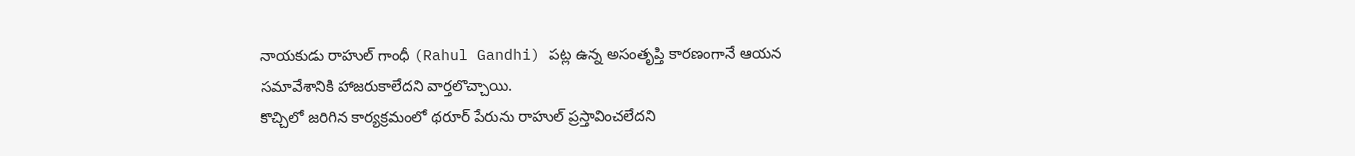నాయకుడు రాహుల్ గాంధీ (Rahul Gandhi) పట్ల ఉన్న అసంతృప్తి కారణంగానే ఆయన సమావేశానికి హాజరుకాలేదని వార్తలొచ్చాయి.
కొచ్చిలో జరిగిన కార్యక్రమంలో థరూర్ పేరును రాహుల్ ప్రస్తావించలేదని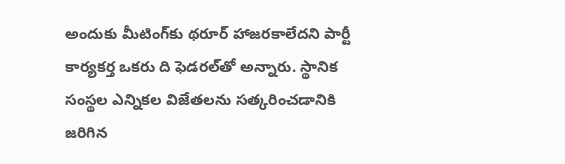అందుకు మీటింగ్‌కు థరూర్ హాజరకాలేదని పార్టీ కార్యకర్త ఒకరు ది ఫెడరల్‌తో అన్నారు. స్థానిక సంస్థల ఎన్నికల విజేతలను సత్కరించడానికి జరిగిన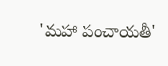'మహా పంచాయతీ'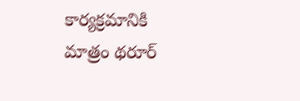కార్యక్రమానికి మాత్రం థరూర్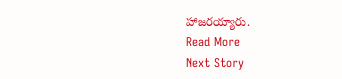హాజరయ్యారు.
Read More
Next Story